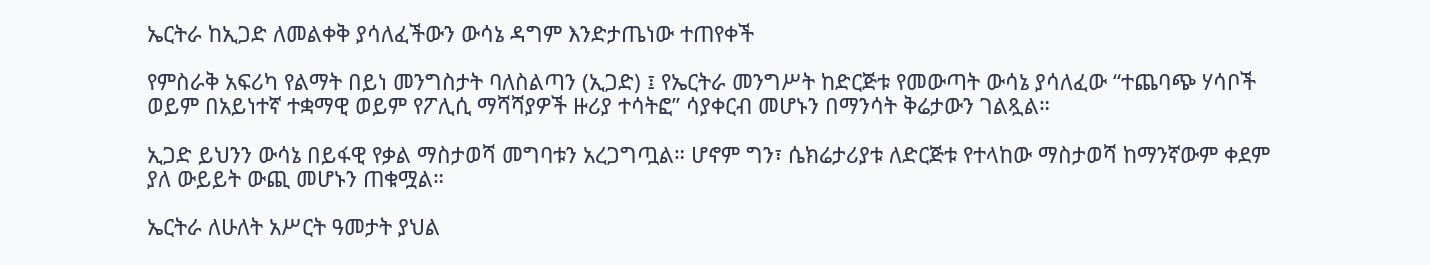ኤርትራ ከኢጋድ ለመልቀቅ ያሳለፈችውን ውሳኔ ዳግም እንድታጤነው ተጠየቀች

የምስራቅ አፍሪካ የልማት በይነ መንግስታት ባለስልጣን (ኢጋድ) ፤ የኤርትራ መንግሥት ከድርጅቱ የመውጣት ውሳኔ ያሳለፈው “ተጨባጭ ሃሳቦች ወይም በአይነተኛ ተቋማዊ ወይም የፖሊሲ ማሻሻያዎች ዙሪያ ተሳትፎ” ሳያቀርብ መሆኑን በማንሳት ቅሬታውን ገልጿል።

ኢጋድ ይህንን ውሳኔ በይፋዊ የቃል ማስታወሻ መግባቱን አረጋግጧል። ሆኖም ግን፣ ሴክሬታሪያቱ ለድርጅቱ የተላከው ማስታወሻ ከማንኛውም ቀደም ያለ ውይይት ውጪ መሆኑን ጠቁሟል።

ኤርትራ ለሁለት አሥርት ዓመታት ያህል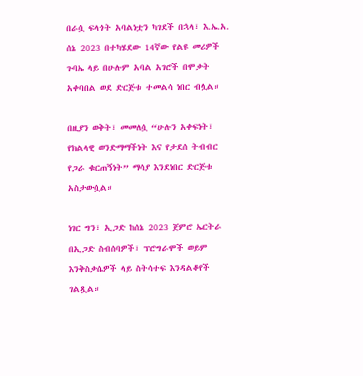በራሷ ፍላጎት አባልነቷን ካገደች በኋላ፣ እ.ኤ.አ. ሰኔ 2023 በተካሄደው 14ኛው የልዩ መሪዎች ጉባኤ ላይ በሁሉም አባል አገሮች በሞቃት አቀባበል ወደ ድርጅቱ ተመልሳ ነበር ብሏል።

በዚያን ወቅት፣ መመለሷ “ሁሉን አቀፍነት፣ የክልላዊ ወንድማማችነት እና የታደሰ ትብብር የጋራ ቁርጠኝነት” ማሳያ እንደነበር ድርጅቱ አስታውሷል።

ነገር ግን፣ ኢጋድ ከሰኔ 2023 ጀምሮ ኤርትራ በኢጋድ ስብሰባዎች፣ ፕሮግራሞች ወይም እንቅስቃሴዎች ላይ ስትሳተፍ እንዳልቆየች ገልጿል።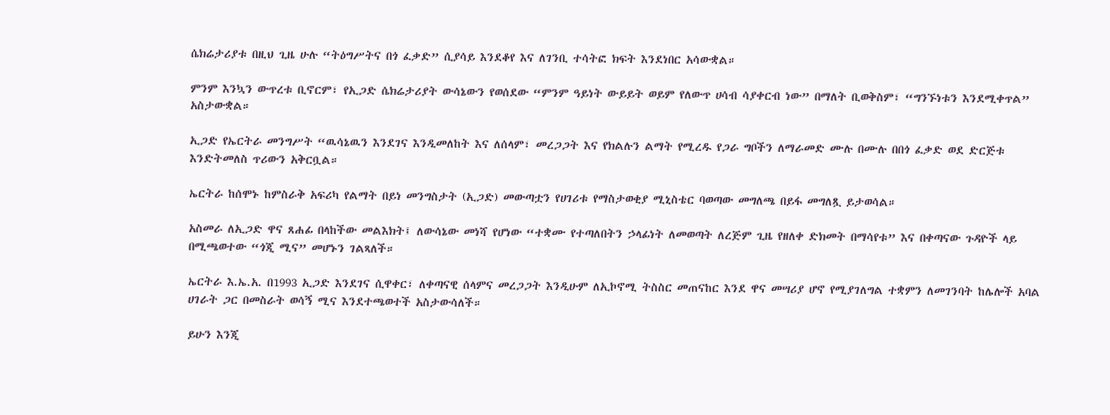ሴክሬታሪያቱ በዚህ ጊዜ ሁሉ “ትዕግሥትና በጎ ፈቃድ” ሲያሳይ እንደቆየ እና ለገንቢ ተሳትፎ ክፍት እንደነበር አሳውቋል።

ምንም እንኳን ውጥረቱ ቢኖርም፣ የኢጋድ ሴክሬታሪያት ውሳኔውን የወሰደው “ምንም ዓይነት ውይይት ወይም የለውጥ ሀሳብ ሳያቀርብ ነው” በማለት ቢወቅስም፣ “ግንኙነቱን እንደሚቀጥል” አስታውቋል።

ኢጋድ የኤርትራ መንግሥት “ዉሳኔዉን እንደገና እንዲመለከት እና ለሰላም፣ መረጋጋት እና የክልሉን ልማት የሚረዱ የጋራ ግቦችን ለማራመድ ሙሉ በሙሉ በበጎ ፈቃድ ወደ ድርጅቱ እንድትመለስ ጥሪውን አቅርቧል።

ኤርትራ ከሰሞኑ ከምስራቅ አፍሪካ የልማት በይነ መንግስታት (ኢጋድ) መውጣቷን የሀገሪቱ የማስታወቂያ ሚኒስቴር ባወጣው መግለጫ በይፋ መግለጿ ይታወሳል።

አስመራ ለኢጋድ ዋና ጸሐፊ በላከችው መልእክት፤ ለውሳኔው መነሻ የሆነው “ተቋሙ የተጣለበትን ኃላፊነት ለመወጣት ለረጅም ጊዜ የዘለቀ ድክመት በማሳየቱ” እና በቀጣናው ጉዳዮች ላይ በሚጫወተው “ጎጂ ሚና” መሆኑን ገልጻለች።

ኤርትራ እ.ኤ.አ. በ1993 ኢጋድ እንደገና ሲዋቀር፣ ለቀጣናዊ ሰላምና መረጋጋት እንዲሁም ለኢኮኖሚ ትስስር መጠናከር እንደ ዋና መሣሪያ ሆኖ የሚያገለግል ተቋምን ለመገንባት ከሌሎች አባል ሀገራት ጋር በመስራት ወሳኝ ሚና እንደተጫወተች አስታውሳለች።

ይሁን እንጂ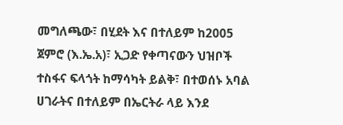መግለጫው፣ በሂደት እና በተለይም ከ2005 ጀምሮ (እ.ኤ.አ)፣ ኢጋድ የቀጣናውን ህዝቦች ተስፋና ፍላጎት ከማሳካት ይልቅ፣ በተወሰኑ አባል ሀገራትና በተለይም በኤርትራ ላይ እንደ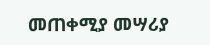መጠቀሚያ መሣሪያ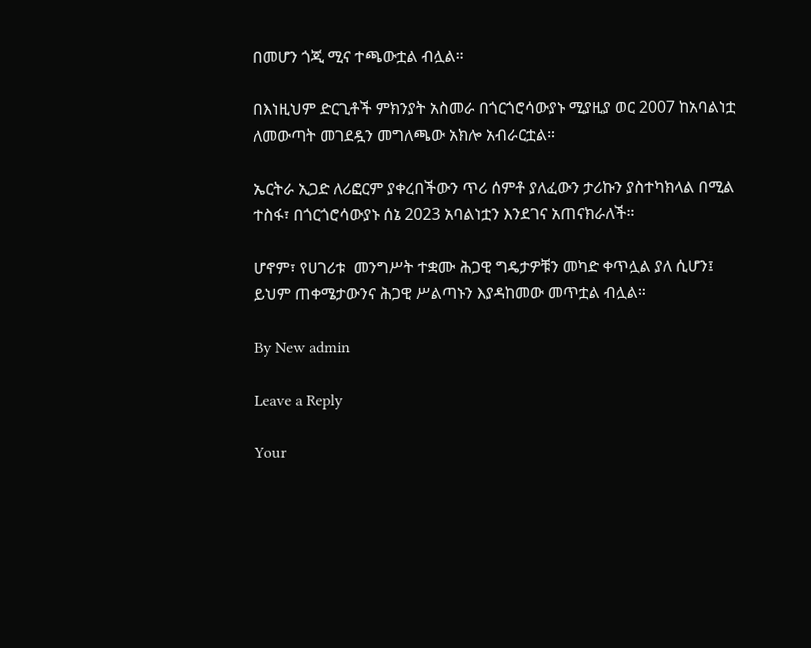በመሆን ጎጂ ሚና ተጫውቷል ብሏል።

በእነዚህም ድርጊቶች ምክንያት አስመራ በጎርጎሮሳውያኑ ሚያዚያ ወር 2007 ከአባልነቷ ለመውጣት መገደዷን መግለጫው አክሎ አብራርቷል።

ኤርትራ ኢጋድ ለሪፎርም ያቀረበችውን ጥሪ ሰምቶ ያለፈውን ታሪኩን ያስተካክላል በሚል ተስፋ፣ በጎርጎሮሳውያኑ ሰኔ 2023 አባልነቷን እንደገና አጠናክራለች።

ሆኖም፣ የሀገሪቱ  መንግሥት ተቋሙ ሕጋዊ ግዴታዎቹን መካድ ቀጥሏል ያለ ሲሆን፤ ይህም ጠቀሜታውንና ሕጋዊ ሥልጣኑን እያዳከመው መጥቷል ብሏል።

By New admin

Leave a Reply

Your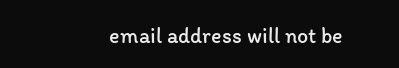email address will not be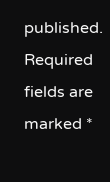published. Required fields are marked *